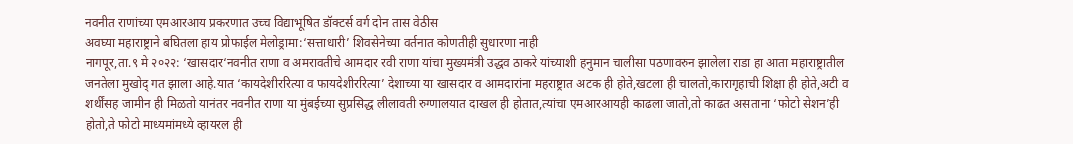नवनीत राणांच्या एमआरआय प्रकरणात उच्च विद्याभूषित डॉक्टर्स वर्ग दोन तास वेठीस
अवघ्या महाराष्ट्राने बघितला हाय प्रोफाईल मेलोड्रामा:‘सत्ताधारी’ शिवसेनेच्या वर्तनात कोणतीही सुधारणा नाही
नागपूर,ता.९ मे २०२२: ‘खासदार‘नवनीत राणा व अमरावतीचे आमदार रवी राणा यांचा मुख्यमंत्री उद्धव ठाकरे यांच्याशी हनुमान चालीसा पठणावरुन झालेला राडा हा आता महाराष्ट्रातील जनतेला मुखोद् गत झाला आहे.यात ‘कायदेशीररित्या व फायदेशीररित्या’ देशाच्या या खासदार व आमदारांना महराष्ट्रात अटक ही होते,खटला ही चालतो,कारागृहाची शिक्षा ही होते,अटी व शर्थींसह जामीन ही मिळतो यानंतर नवनीत राणा या मुंबईच्या सुप्रसिद्ध लीलावती रुग्णालयात दाखल ही होतात,त्यांचा एमआरआयही काढला जातो,तो काढत असताना ‘फोटो सेशन’ही होतो,ते फोटो माध्यमांमध्ये व्हायरल ही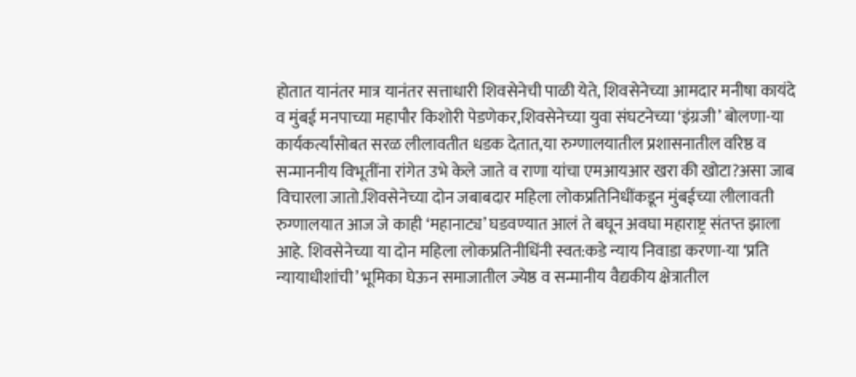होतात यानंतर मात्र यानंतर सत्ताधारी शिवसेनेची पाळी येते, शिवसेनेच्या आमदार मनीषा कायंदे व मुंबई मनपाच्या महापौर किशोरी पेडणेकर,शिवसेनेच्या युवा संघटनेच्या ‘इंग्रजी’ बोलणा-या कार्यकर्त्यांसोबत सरळ लीलावतीत धडक देतात,या रुग्णालयातील प्रशासनातील वरिष्ठ व सन्माननीय विभूतींना रांगेत उभे केले जाते व राणा यांचा एमआयआर खरा की खोटा?असा जाब विचारला जातो.शिवसेनेच्या दोन जबाबदार महिला लोकप्रतिनिधींकडून मुंबईच्या लीलावती रुग्णालयात आज जे काही ‘महानाट्य’ घडवण्यात आलं ते बघून अवघा महाराष्ट्र संतप्त झाला आहे. शिवसेनेच्या या दोन महिला लोकप्रतिनीधिंनी स्वत:कडे न्याय निवाडा करणा-या ‘प्रति न्यायाधीशांची’ भूमिका घेऊन समाजातील ज्येष्ठ व सन्मानीय वैद्यकीय क्षेत्रातील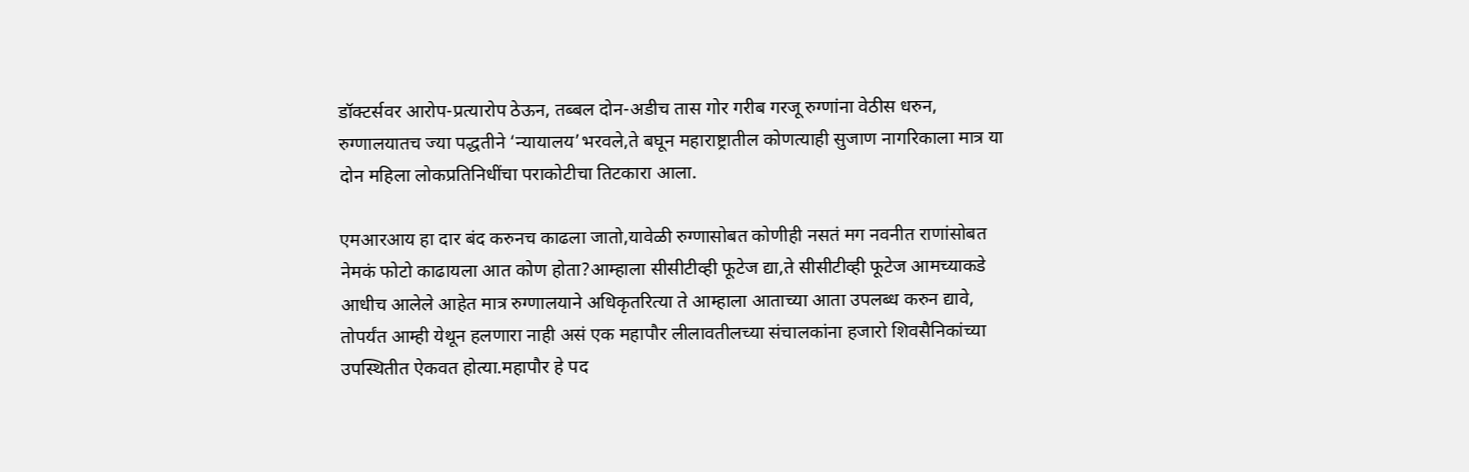डॉक्टर्सवर आरोप-प्रत्यारोप ठेऊन, तब्बल दोन-अडीच तास गोर गरीब गरजू रुग्णांना वेठीस धरुन, रुग्णालयातच ज्या पद्धतीने ‘न्यायालय’भरवले,ते बघून महाराष्ट्रातील कोणत्याही सुजाण नागरिकाला मात्र या दोन महिला लोकप्रतिनिधींचा पराकोटीचा तिटकारा आला.

एमआरआय हा दार बंद करुनच काढला जातो,यावेळी रुग्णासोबत कोणीही नसतं मग नवनीत राणांसोबत नेमकं फोटो काढायला आत कोण होता?आम्हाला सीसीटीव्ही फूटेज द्या,ते सीसीटीव्ही फूटेज आमच्याकडे आधीच आलेले आहेत मात्र रुग्णालयाने अधिकृतरित्या ते आम्हाला आताच्या आता उपलब्ध करुन द्यावे, तोपर्यंत आम्ही येथून हलणारा नाही असं एक महापौर लीलावतीलच्या संचालकांना हजारो शिवसैनिकांच्या उपस्थितीत ऐकवत होत्या.महापौर हे पद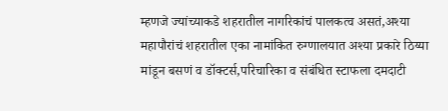म्हणजे ज्यांच्याकडे शहरातील नागरिकांचं पालकत्व असतं,अश्या महापौरांचं शहरातील एका नामांकित रुग्णालयात अश्या प्रकारे ठिय्या मांडून बसणं व डॉक्टर्स,परिचारिका व संबंधित स्टाफला दमदाटी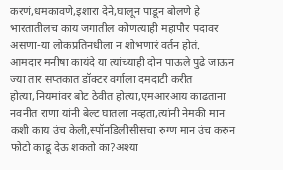करणं,धमकावणे,इशारा देने,घालून पाडून बोलणे हे भारतातीलच काय जगातील कोणत्याही महापौर पदावर असणा-या लोकप्रतिनधीला न शोभणारं वर्तन होतं.
आमदार मनीषा कायंदे या त्यांच्याही दोन पाऊले पुढे जाऊन ज्या तार सप्तकात डॉक्टर वर्गाला दमदाटी करीत होत्या,नियमांवर बोट ठेवीत होत्या,एमआरआय काढताना नवनीत राणा यांनी बेल्ट घातला नव्हता,त्यांनी नेमकी मान कशी काय उंच केली,स्पॉनडिलीसीसचा रुग्ण मान उंच करुन फोटो काढू देऊ शकतो का?अश्या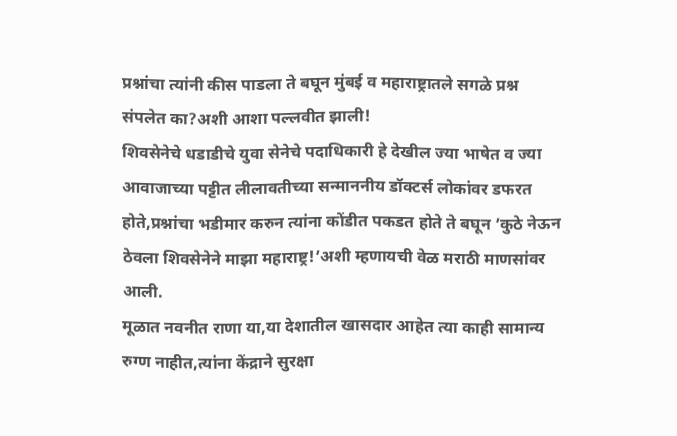प्रश्नांचा त्यांनी कीस पाडला ते बघून मुंबई व महाराष्ट्रातले सगळे प्रश्न संपलेत का?अशी आशा पल्लवीत झाली!
शिवसेनेचे धडाडीचे युवा सेनेचे पदाधिकारी हे देखील ज्या भाषेत व ज्या आवाजाच्या पट्टीत लीलावतीच्या सन्माननीय डॉक्टर्स लोकांवर डफरत होते,प्रश्नांचा भडीमार करुन त्यांना कोंडीत पकडत होते ते बघून ’कुठे नेऊन ठेवला शिवसेनेने माझा महाराष्ट्र!’अशी म्हणायची वेळ मराठी माणसांवर आली.
मूळात नवनीत राणा या,या देशातील खासदार आहेत त्या काही सामान्य रुग्ण नाहीत,त्यांना केंद्राने सुरक्षा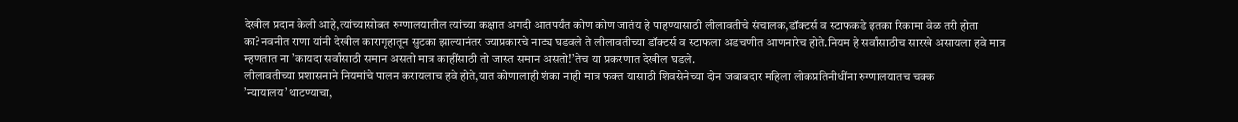देखील प्रदान केली आहे,त्यांच्यासोबत रुग्णालयातील त्यांच्या कक्षात अगदी आतपर्यंत कोण कोण जातंय हे पाहण्यासाठी लीलावतीचे संचालक,डॉक्टर्स व स्टाफकडे इतका रिकामा वेळ तरी होता का?नवनीत राणा यांनी देखील कारागृहातून सुटका झाल्यानंतर ज्याप्रकारचे नाट्य घडवले ते लीलावतीच्या डॉक्टर्स व स्टाफला अडचणीत आणनारेच होते.नियम हे सर्वांसाठीच सारखे असायला हवे मात्र म्हणतात ना ’कायदा सर्वांसाठी समान असतो मात्र काहींसाठी तो जास्त समान असतो!’तेच या प्रकरणात देखील घडले.
लीलावतीच्या प्रशासनाने नियमांचे पालन करायलाच हवे होते,यात कोणालाही शंका नाही मात्र फक्त यासाठी शिवसेनेच्या दोन जबाबदार महिला लोकप्रतिनीधींना रुग्णालयातच चक्क ’न्यायालय’थाटण्याचा,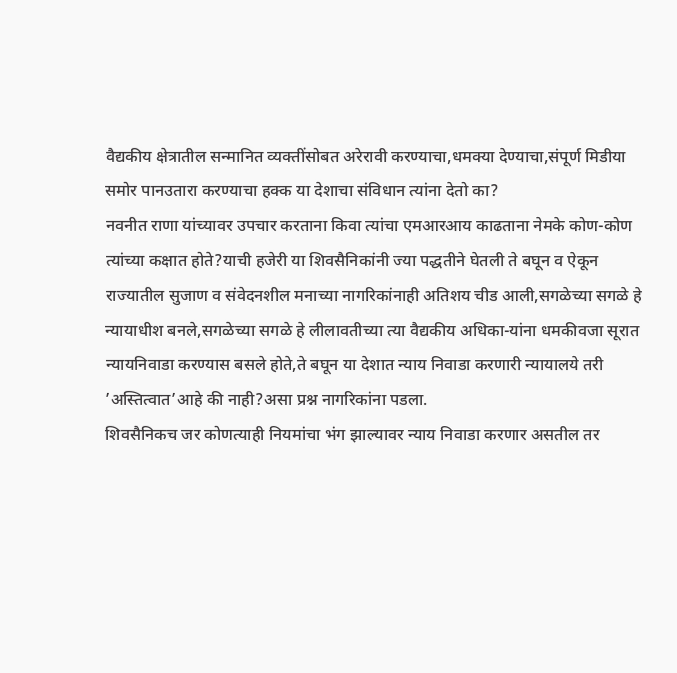वैद्यकीय क्षेत्रातील सन्मानित व्यक्तींसोबत अरेरावी करण्याचा,धमक्या देण्याचा,संपूर्ण मिडीया समोर पानउतारा करण्याचा हक्क या देशाचा संविधान त्यांना देतो का?
नवनीत राणा यांच्यावर उपचार करताना किवा त्यांचा एमआरआय काढताना नेमके कोण-कोण त्यांच्या कक्षात होते?याची हजेरी या शिवसैनिकांनी ज्या पद्धतीने घेतली ते बघून व ऐकून राज्यातील सुजाण व संवेदनशील मनाच्या नागरिकांनाही अतिशय चीड आली,सगळेच्या सगळे हे न्यायाधीश बनले,सगळेच्या सगळे हे लीलावतीच्या त्या वैद्यकीय अधिका-यांना धमकीवजा सूरात न्यायनिवाडा करण्यास बसले होते,ते बघून या देशात न्याय निवाडा करणारी न्यायालये तरी ’अस्तित्वात’आहे की नाही?असा प्रश्न नागरिकांना पडला.
शिवसैनिकच जर कोणत्याही नियमांचा भंग झाल्यावर न्याय निवाडा करणार असतील तर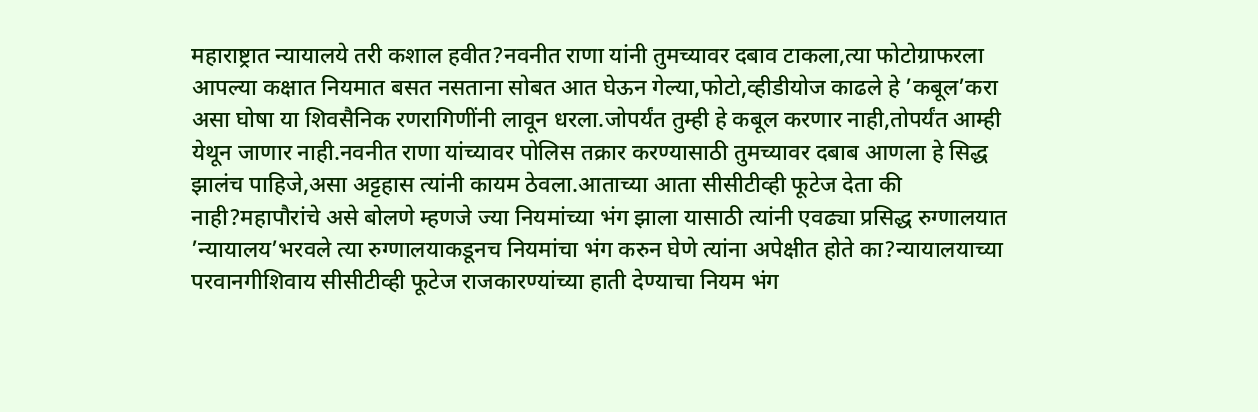महाराष्ट्रात न्यायालये तरी कशाल हवीत?नवनीत राणा यांनी तुमच्यावर दबाव टाकला,त्या फोटोग्राफरला आपल्या कक्षात नियमात बसत नसताना सोबत आत घेऊन गेल्या,फोटो,व्हीडीयोज काढले हे ’कबूल’करा असा घोषा या शिवसैनिक रणरागिणींनी लावून धरला.जोपर्यंत तुम्ही हे कबूल करणार नाही,तोपर्यंत आम्ही येथून जाणार नाही.नवनीत राणा यांच्यावर पोलिस तक्रार करण्यासाठी तुमच्यावर दबाब आणला हे सिद्ध झालंच पाहिजे,असा अट्टहास त्यांनी कायम ठेवला.आताच्या आता सीसीटीव्ही फूटेज देता की नाही?महापौरांचे असे बोलणे म्हणजे ज्या नियमांच्या भंग झाला यासाठी त्यांनी एवढ्या प्रसिद्ध रुग्णालयात ’न्यायालय’भरवले त्या रुग्णालयाकडूनच नियमांचा भंग करुन घेणे त्यांना अपेक्षीत होते का?न्यायालयाच्या परवानगीशिवाय सीसीटीव्ही फूटेज राजकारण्यांच्या हाती देण्याचा नियम भंग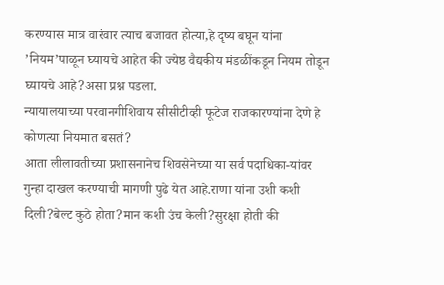करण्यास मात्र वारंवार त्याच बजावत होत्या,हे दृष्य बघून यांना ’नियम’पाळून घ्यायचे आहेत की ज्येष्ठ वैद्यकीय मंडळींकडून नियम तोडून घ्यायचे आहे?असा प्रश्न पडला.
न्यायालयाच्या परवानगीशिवाय सीसीटीव्ही फूटेज राजकारण्यांना देणे हे कोणत्या नियमात बसतं?
आता लीलावतीच्या प्रशासनानेच शिवसेनेच्या या सर्व पदाधिका-यांवर गुन्हा दाखल करण्याची मागणी पुढे येत आहे.राणा यांना उशी कशी दिली?बेल्ट कुठे होता?मान कशी उंच केली?सुरक्षा होती की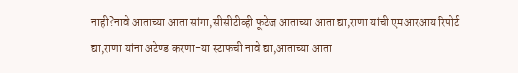नाही?नावे आताच्या आता सांगा,सीसीटीव्ही फूटेज आताच्या आता द्या,राणा यांची एमआरआय रिपोर्ट द्या,राणा यांना अटेण्ड करणा-या स्टाफची नावे द्या,आताच्या आता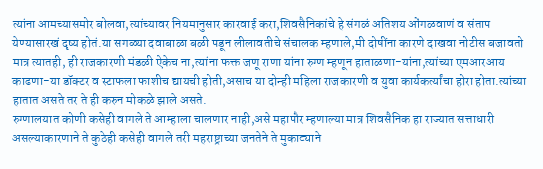त्यांना आमच्यासमोर बोलवा,त्यांच्यावर नियमानुसार कारवाई करा,शिवसैनिकांचे हे संगळं अतिशय ओंगळवाणं व संताप येण्यासारखं दृष्य होतं.या सगळ्या दवाबाळा बळी पडून लीलावतीचे संचालक म्हणाले,मी दोषींना कारणे दाखवा नोटीस बजावतो मात्र त्यातही, ही राजकारणी मंडळी ऐकेच ना,त्यांना फक्त जणू राणा यांना रुग्ण म्हणून हाताळणा-यांना,त्यांच्या एमआरआय काढणा-या डॉक्टर व स्टाफला फाशीच द्यायची होती,असाच या दोन्ही महिला राजकारणी व युवा कार्यकर्त्यांचा होरा होता.त्यांच्या हातात असते तर ते ही करुन मोकळे झाले असते.
रुग्णालयात कोणी कसेही वागले ते आम्हाला चालणार नाही,असे महापौर म्हणाल्या मात्र शिवसैनिक हा राज्यात सत्ताधारी असल्याकारणाने ते कुठेही कसेही वागले तरी महराष्ट्राच्या जनतेने ते मुकाट्याने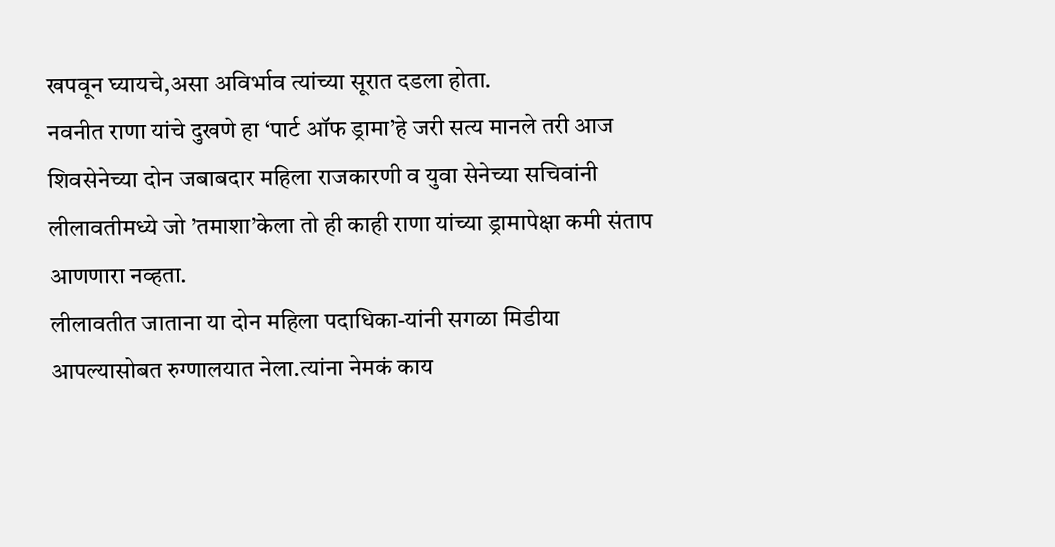खपवून घ्यायचे,असा अविर्भाव त्यांच्या सूरात दडला होता.
नवनीत राणा यांचे दुखणे हा ‘पार्ट ऑफ ड्रामा’हे जरी सत्य मानले तरी आज शिवसेनेच्या दोन जबाबदार महिला राजकारणी व युवा सेनेच्या सचिवांनी लीलावतीमध्ये जो ’तमाशा’केला तो ही काही राणा यांच्या ड्रामापेक्षा कमी संताप आणणारा नव्हता.
लीलावतीत जाताना या दोन महिला पदाधिका-यांनी सगळा मिडीया आपल्यासोबत रुग्णालयात नेला.त्यांना नेमकं काय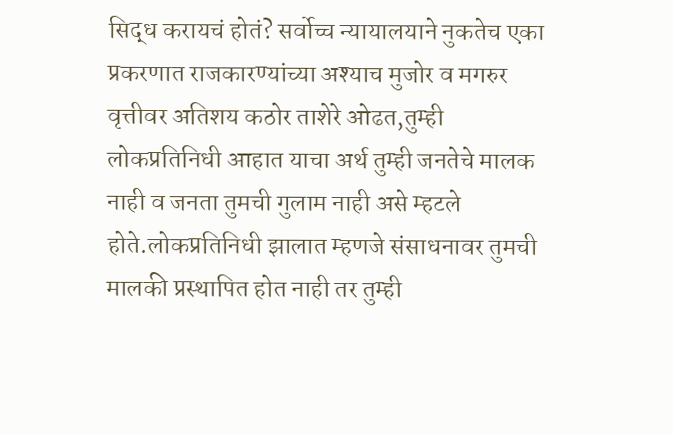सिद्ध करायचं होतं? सर्वोच्च न्यायालयाने नुकतेच एका प्रकरणात राजकारण्यांच्या अश्याच मुजोर व मगरुर वृत्तीवर अतिशय कठोर ताशेरे ओढत,तुम्ही लोकप्रतिनिधी आहात याचा अर्थ तुम्ही जनतेचे मालक नाही व जनता तुमची गुलाम नाही असे म्हटले होते.लोकप्रतिनिधी झालात म्हणजे संसाधनावर तुमची मालकी प्रस्थापित होत नाही तर तुम्ही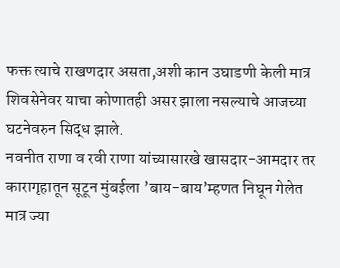फक्त त्याचे राखणदार असता,अशी कान उघाडणी केली मात्र शिवसेनेवर याचा कोणातही असर झाला नसल्याचे आजच्या घटनेवरुन सिद्ध झाले.
नवनीत राणा व रवी राणा यांच्यासारखे खासदार-आमदार तर कारागृहातून सूटून मुंबईला ’बाय-बाय’म्हणत निघून गेलेत मात्र ज्या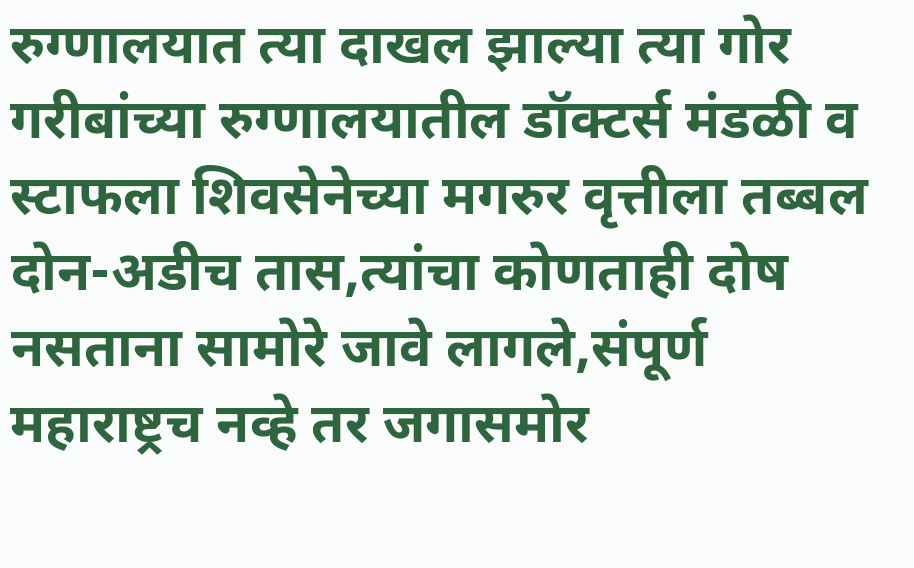रुग्णालयात त्या दाखल झाल्या त्या गोर गरीबांच्या रुग्णालयातील डॉक्टर्स मंडळी व स्टाफला शिवसेनेच्या मगरुर वृत्तीला तब्बल दोन-अडीच तास,त्यांचा कोणताही दोष नसताना सामोरे जावे लागले,संपूर्ण महाराष्ट्रच नव्हे तर जगासमोर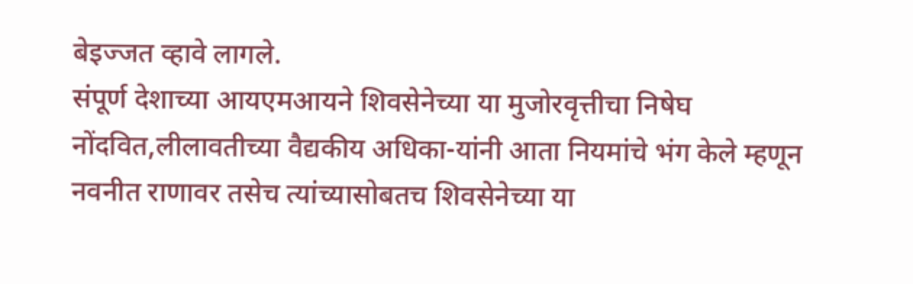बेइज्जत व्हावे लागले.
संपूर्ण देशाच्या आयएमआयने शिवसेनेच्या या मुजोरवृत्तीचा निषेघ नोंदवित,लीलावतीच्या वैद्यकीय अधिका-यांनी आता नियमांचे भंग केले म्हणून नवनीत राणावर तसेच त्यांच्यासोबतच शिवसेनेच्या या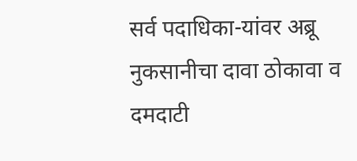सर्व पदाधिका-यांवर अब्रू नुकसानीचा दावा ठोकावा व दमदाटी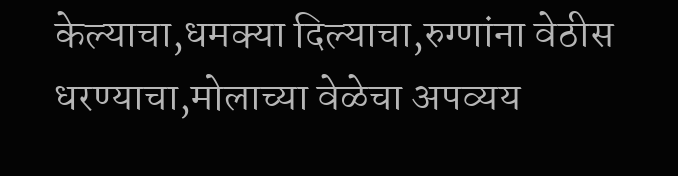केल्याचा,धमक्या दिल्याचा,रुग्णांना वेठीस धरण्याचा,मोलाच्या वेळेचा अपव्यय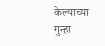केल्याच्या गुन्हा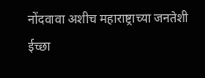नोंदवावा अशीच महाराष्ट्राच्या जनतेशी ईच्छा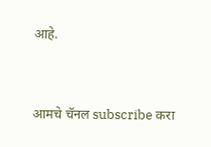आहे.




आमचे चॅनल subscribe करा